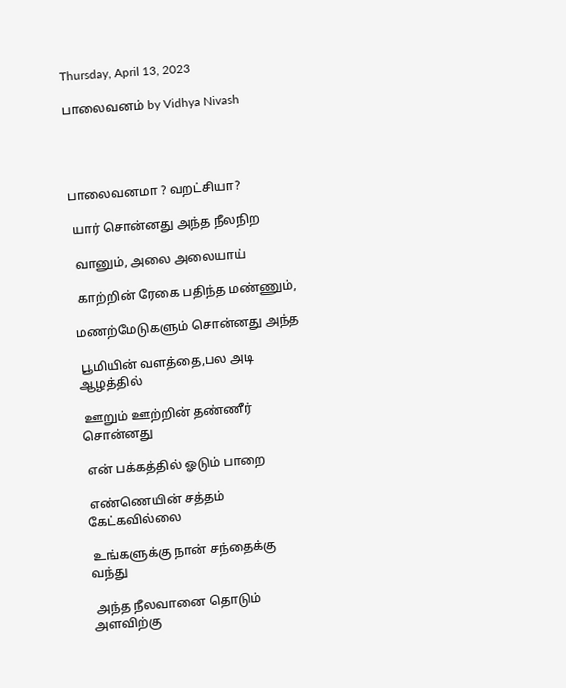Thursday, April 13, 2023

பாலைவனம் by Vidhya Nivash




பாலைவனமா ? வறட்சியா?

 யார் சொன்னது அந்த நீலநிற

 வானும், அலை அலையாய்

 காற்றின் ரேகை பதிந்த மண்ணும்,

மணற்மேடுகளும் சொன்னது அந்த

 பூமியின் வளத்தை,பல அடி ஆழத்தில்

 ஊறும் ஊற்றின் தண்ணீர் சொன்னது

 என் பக்கத்தில் ஓடும் பாறை

 எண்ணெயின் சத்தம் கேட்கவில்லை

 உங்களுக்கு நான் சந்தைக்கு வந்து

 அந்த நீலவானை தொடும் அளவிற்கு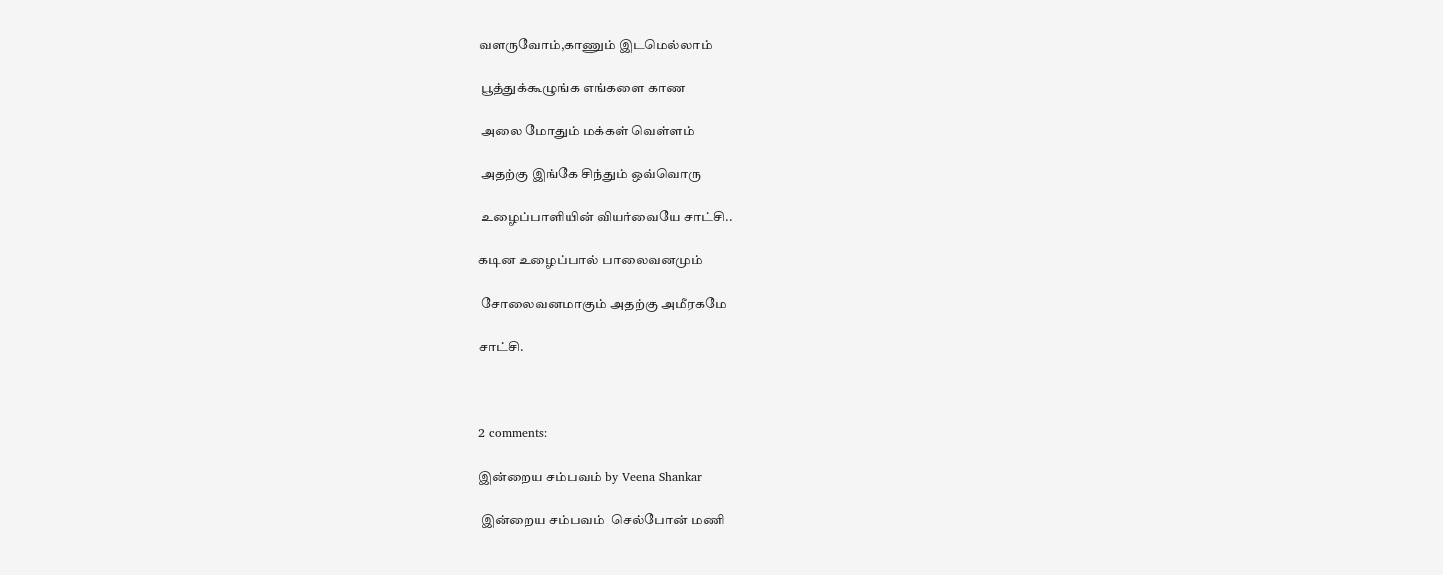வளருவோம்,காணும் இடமெல்லாம்

 பூத்துக்கூழுங்க எங்களை காண

 அலை மோதும் மக்கள் வெள்ளம்

 அதற்கு இங்கே சிந்தும் ஒவ்வொரு

 உழைப்பாளியின் வியர்வையே சாட்சி..

கடின உழைப்பால் பாலைவனமும்

 சோலைவனமாகும் அதற்கு அமீரகமே

சாட்சி.



2 comments:

இன்றைய சம்பவம் by Veena Shankar

 இன்றைய சம்பவம்  செல்போன் மணி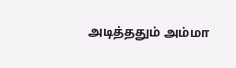அடித்ததும் அம்மா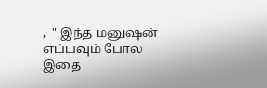,  " இந்த மனுஷன் எப்பவும் போல இதை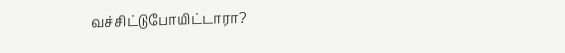வச்சிட்டுபோயிட்டாரா?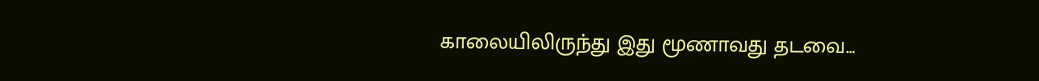காலையிலிருந்து இது மூணாவது தடவை...